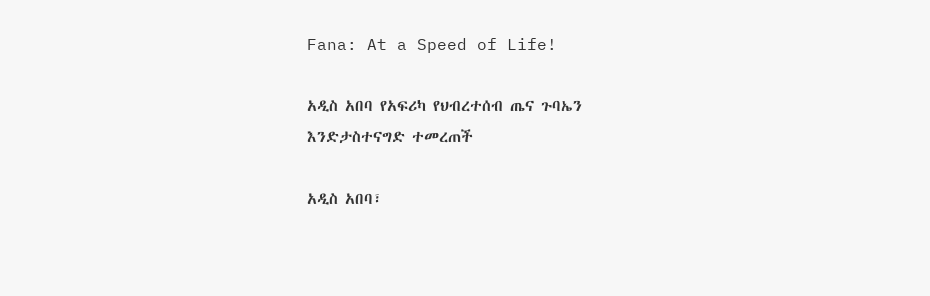Fana: At a Speed of Life!

አዲስ አበባ የአፍሪካ የህብረተሰብ ጤና ጉባኤን እንድታስተናግድ ተመረጠች

አዲስ አበባ፣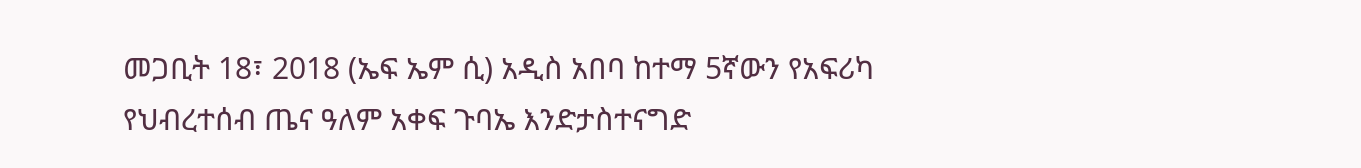መጋቢት 18፣ 2018 (ኤፍ ኤም ሲ) አዲስ አበባ ከተማ 5ኛውን የአፍሪካ የህብረተሰብ ጤና ዓለም አቀፍ ጉባኤ እንድታስተናግድ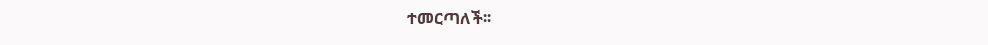ተመርጣለች፡፡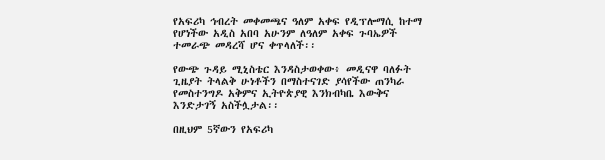የአፍሪካ ኅብረት መቀመጫና ዓለም አቀፍ የዲፕሎማሲ ከተማ የሆነችው አዲስ አበባ አሁንም ለዓለም አቀፍ ጉባኤዎች ተመራጭ መዳረሻ ሆና ቀጥላለች፡፡

የውጭ ጉዳይ ሚኒስቴር እንዳስታወቀው፥ መዲናዋ ባለፉት ጊዜያት ትላልቅ ሁነቶችን በማስተናገድ ያሳየችው ጠንካራ የመስተንግዶ አቅምና ኢትዮጵያዊ እንክብካቤ እውቅና እንድታገኝ አስችሏታል፡፡

በዚህም 5ኛውን የአፍሪካ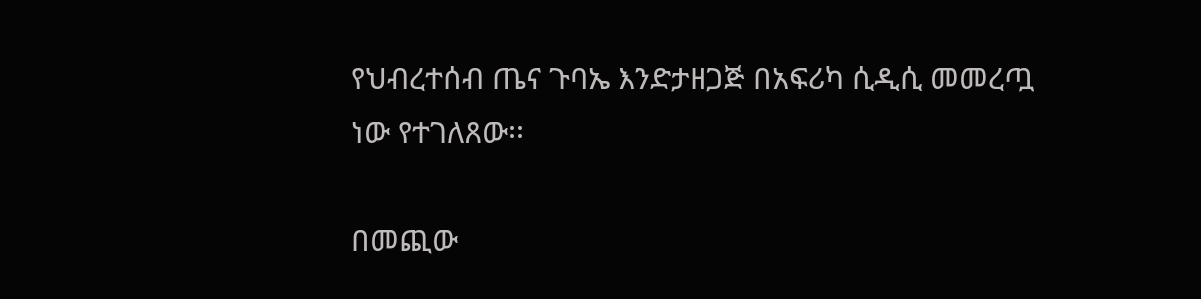የህብረተሰብ ጤና ጉባኤ እንድታዘጋጅ በአፍሪካ ሲዲሲ መመረጧ ነው የተገለጸው፡፡

በመጪው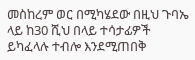መስከረም ወር በሚካሄደው በዚህ ጉባኤ ላይ ከ30 ሺህ በላይ ተሳታፊዎች ይካፈላሉ ተብሎ እንደሚጠበቅ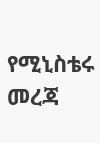የሚኒስቴሩ መረጃ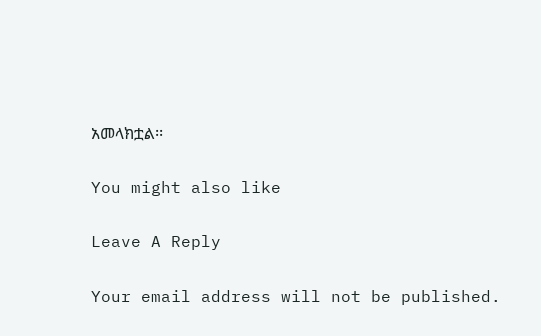አመላክቷል፡፡

You might also like

Leave A Reply

Your email address will not be published.